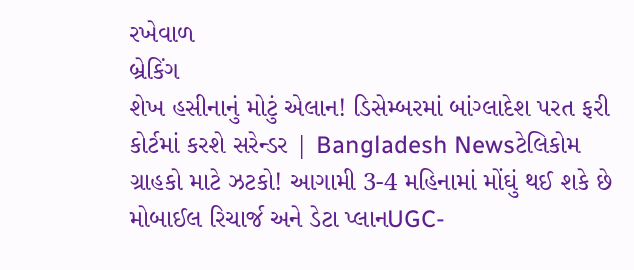રખેવાળ
બ્રેકિંગ
શેખ હસીનાનું મોટું એલાન! ડિસેમ્બરમાં બાંગ્લાદેશ પરત ફરી કોર્ટમાં કરશે સરેન્ડર | Bangladesh Newsટેલિકોમ ગ્રાહકો માટે ઝટકો! આગામી 3-4 મહિનામાં મોંઘું થઈ શકે છે મોબાઈલ રિચાર્જ અને ડેટા પ્લાનUGC-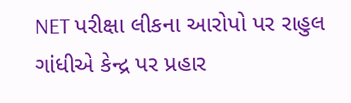NET પરીક્ષા લીકના આરોપો પર રાહુલ ગાંધીએ કેન્દ્ર પર પ્રહાર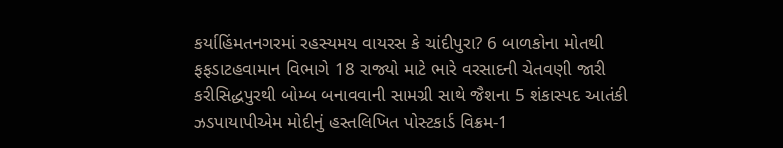કર્યાહિંમતનગરમાં રહસ્યમય વાયરસ કે ચાંદીપુરા? 6 બાળકોના મોતથી ફફડાટહવામાન વિભાગે 18 રાજ્યો માટે ભારે વરસાદની ચેતવણી જારી કરીસિદ્ધપુરથી બોમ્બ બનાવવાની સામગ્રી સાથે જૈશના 5 શંકાસ્પદ આતંકી ઝડપાયાપીએમ મોદીનું હસ્તલિખિત પોસ્ટકાર્ડ વિક્રમ-1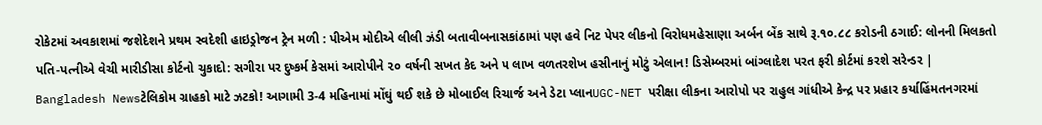રોકેટમાં અવકાશમાં જશેદેશને પ્રથમ સ્વદેશી હાઇડ્રોજન ટ્રેન મળી : પીએમ મોદીએ લીલી ઝંડી બતાવીબનાસકાંઠામાં પણ હવે નિટ પેપર લીકનો વિરોધમહેસાણા અર્બન બેંક સાથે રૂ.૧૦.૮૮ કરોડની ઠગાઈ: લોનની મિલકતો પતિ-પત્નીએ વેચી મારીડીસા કોર્ટનો ચુકાદો: સગીરા પર દુષ્કર્મ કેસમાં આરોપીને ૨૦ વર્ષની સખત કેદ અને ૫ લાખ વળતરશેખ હસીનાનું મોટું એલાન! ડિસેમ્બરમાં બાંગ્લાદેશ પરત ફરી કોર્ટમાં કરશે સરેન્ડર | Bangladesh Newsટેલિકોમ ગ્રાહકો માટે ઝટકો! આગામી 3-4 મહિનામાં મોંઘું થઈ શકે છે મોબાઈલ રિચાર્જ અને ડેટા પ્લાનUGC-NET પરીક્ષા લીકના આરોપો પર રાહુલ ગાંધીએ કેન્દ્ર પર પ્રહાર કર્યાહિંમતનગરમાં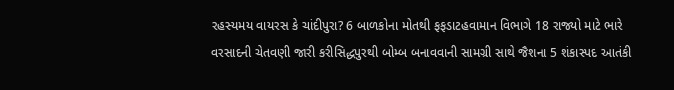રહસ્યમય વાયરસ કે ચાંદીપુરા? 6 બાળકોના મોતથી ફફડાટહવામાન વિભાગે 18 રાજ્યો માટે ભારે વરસાદની ચેતવણી જારી કરીસિદ્ધપુરથી બોમ્બ બનાવવાની સામગ્રી સાથે જૈશના 5 શંકાસ્પદ આતંકી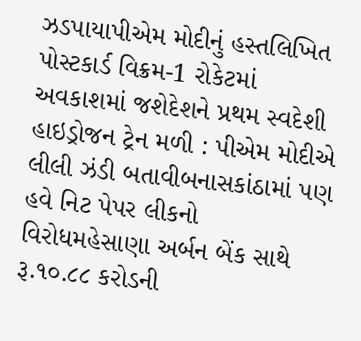ઝડપાયાપીએમ મોદીનું હસ્તલિખિત પોસ્ટકાર્ડ વિક્રમ-1 રોકેટમાં અવકાશમાં જશેદેશને પ્રથમ સ્વદેશી હાઇડ્રોજન ટ્રેન મળી : પીએમ મોદીએ લીલી ઝંડી બતાવીબનાસકાંઠામાં પણ હવે નિટ પેપર લીકનો વિરોધમહેસાણા અર્બન બેંક સાથે રૂ.૧૦.૮૮ કરોડની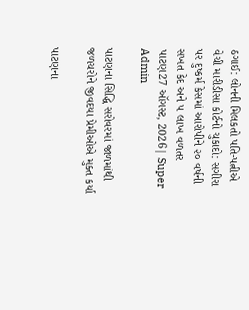ઠગાઈ: લોનની મિલકતો પતિ-પત્નીએ વેચી મારીડીસા કોર્ટનો ચુકાદો: સગીરા પર દુષ્કર્મ કેસમાં આરોપીને ૨૦ વર્ષની સખત કેદ અને ૫ લાખ વળતર
પાટણ27 ઑગસ્ટ, 2026| Super Admin

પાટણના સિદ્ધિ સરોવરમાં જાળમાંથી જળચરોને જીવદયા પ્રેમીઓએ મુક્ત કર્યા

પાટણના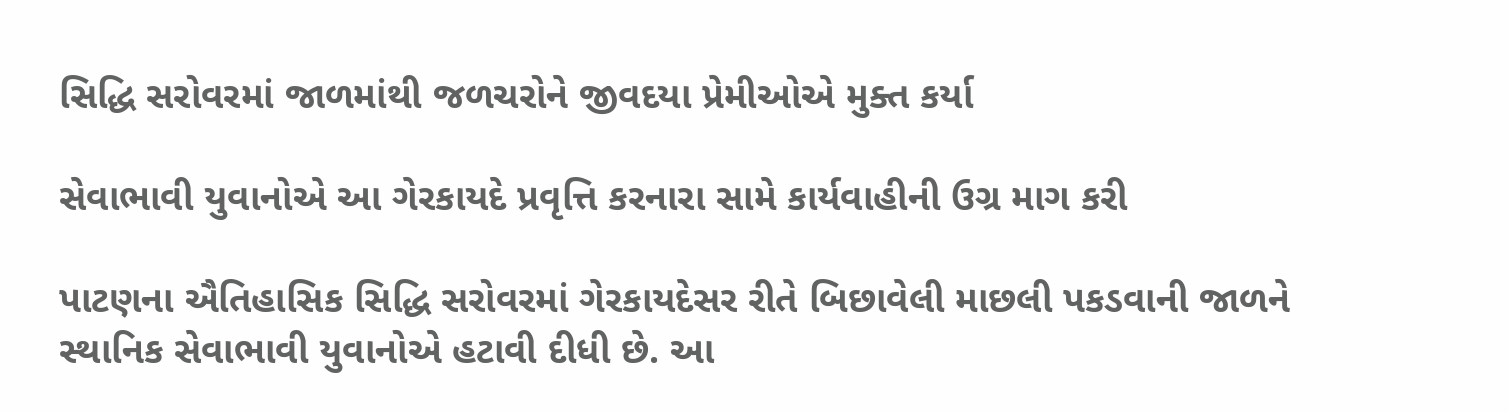સિદ્ધિ સરોવરમાં જાળમાંથી જળચરોને જીવદયા પ્રેમીઓએ મુક્ત કર્યા

સેવાભાવી યુવાનોએ આ ગેરકાયદે પ્રવૃત્તિ કરનારા સામે કાર્યવાહીની ઉગ્ર માગ કરી

પાટણના ઐતિહાસિક સિદ્ધિ સરોવરમાં ગેરકાયદેસર રીતે બિછાવેલી માછલી પકડવાની જાળને સ્થાનિક સેવાભાવી યુવાનોએ હટાવી દીધી છે. આ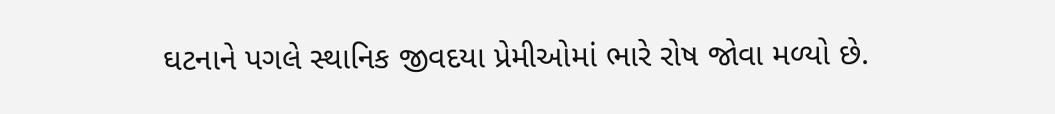ઘટનાને પગલે સ્થાનિક જીવદયા પ્રેમીઓમાં ભારે રોષ જોવા મળ્યો છે.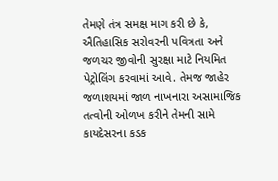તેમણે તંત્ર સમક્ષ માગ કરી છે કે, ઐતિહાસિક સરોવરની પવિત્રતા અને જળચર જીવોની સુરક્ષા માટે નિયમિત પેટ્રોલિંગ કરવામાં આવે. તેમજ જાહેર જળાશયમાં જાળ નાખનારા અસામાજિક તત્વોની ઓળખ કરીને તેમની સામે કાયદેસરના કડક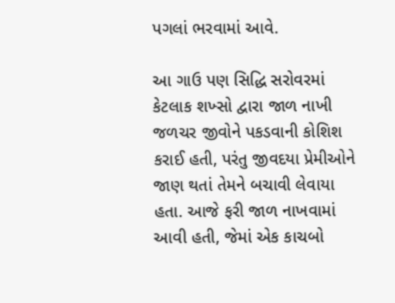પગલાં ભરવામાં આવે.

આ ગાઉ પણ સિદ્ધિ સરોવરમાં કેટલાક શખ્સો દ્વારા જાળ નાખી જળચર જીવોને પકડવાની કોશિશ કરાઈ હતી, પરંતુ જીવદયા પ્રેમીઓને જાણ થતાં તેમને બચાવી લેવાયા હતા. આજે ફરી જાળ નાખવામાં આવી હતી, જેમાં એક કાચબો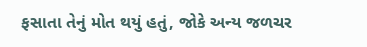ફસાતા તેનું મોત થયું હતું, જોકે અન્ય જળચર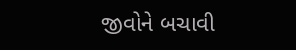જીવોને બચાવી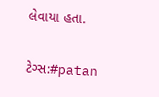લેવાયા હતા.

ટેગ્સ:#patan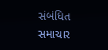સંબંધિત સમાચાર